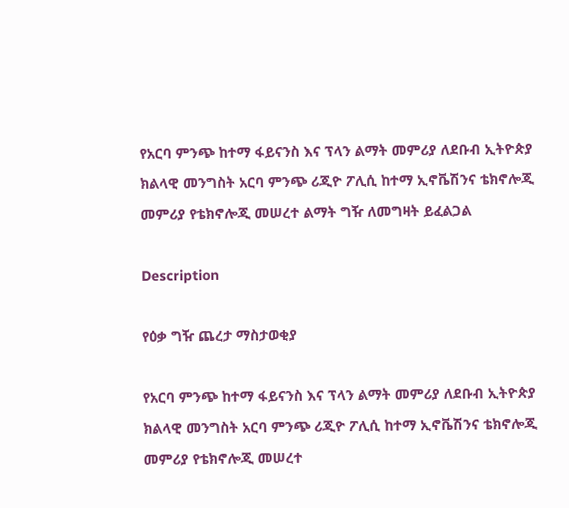የአርባ ምንጭ ከተማ ፋይናንስ እና ፕላን ልማት መምሪያ ለደቡብ ኢትዮጵያ ክልላዊ መንግስት አርባ ምንጭ ሪጂዮ ፖሊሲ ከተማ ኢኖቬሽንና ቴክኖሎጂ መምሪያ የቴክኖሎጂ መሠረተ ልማት ግዥ ለመግዛት ይፈልጋል

Description

የዕቃ ግዥ ጨረታ ማስታወቂያ

የአርባ ምንጭ ከተማ ፋይናንስ እና ፕላን ልማት መምሪያ ለደቡብ ኢትዮጵያ ክልላዊ መንግስት አርባ ምንጭ ሪጂዮ ፖሊሲ ከተማ ኢኖቬሽንና ቴክኖሎጂ መምሪያ የቴክኖሎጂ መሠረተ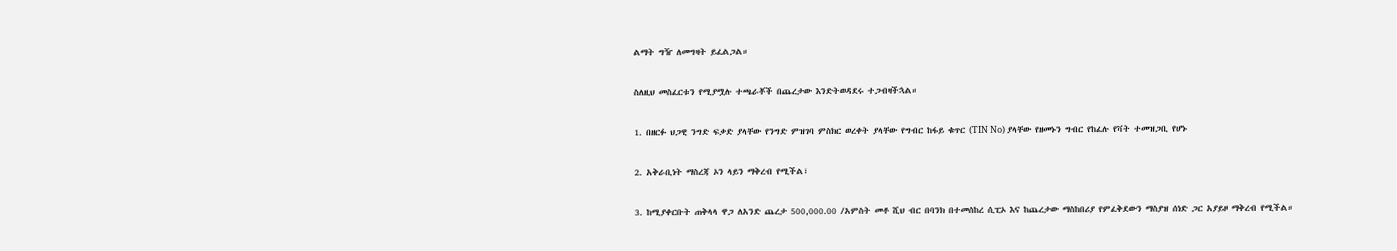ልማት ግዥ ለመግዛት ይፈልጋል።

ስለዚህ መስፈርቱን የሚያሟሉ ተጫራቾች በጨረታው እንድትወዳደሩ ተጋብዛችኋል።

1. በዘርፉ ህጋዊ ንግድ ፍቃድ ያላቸው የንግድ ምዝገባ ምስክር ወረቀት ያላቸው የግብር ከፋይ ቁጥር (TIN No) ያላቸው የዘመኑን ግብር የከፈሉ የቫት ተመዝጋቢ የሆኑ

2. አቅራቢነት ማስረጃ ኦን ላይን ማቅረብ የሚችል፣

3. ከሚያቀርቡት ጠቅላላ ዋጋ ለአንድ ጨረታ 500,000.00 /አምስት መቶ ሺህ ብር በባንክ በተመሰከረ ሲፒኦ እና ከጨረታው ማስከበሪያ የምፈቅደውን ማስያዝ ሰነድ ጋር አያይዞ ማቅረብ የሚችል።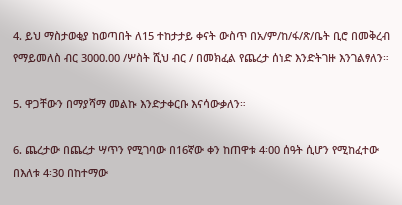4. ይህ ማስታወቂያ ከወጣበት ለ15 ተከታታይ ቀናት ውስጥ በአ/ም/ከ/ፋ/ጽ/ቤት ቢሮ በመቅረብ የማይመለስ ብር 3000.00 /ሦስት ሺህ ብር / በመክፈል የጨረታ ሰነድ እንድትገዙ እንገልፃለን።

5. ዋጋቸውን በማያሻማ መልኩ እንድታቀርቡ እናሳውቃለን።

6. ጨረታው በጨረታ ሣጥን የሚገባው በ16ኛው ቀን ከጠዋቱ 4፡00 ሰዓት ሲሆን የሚከፈተው በእለቱ 4፡30 በከተማው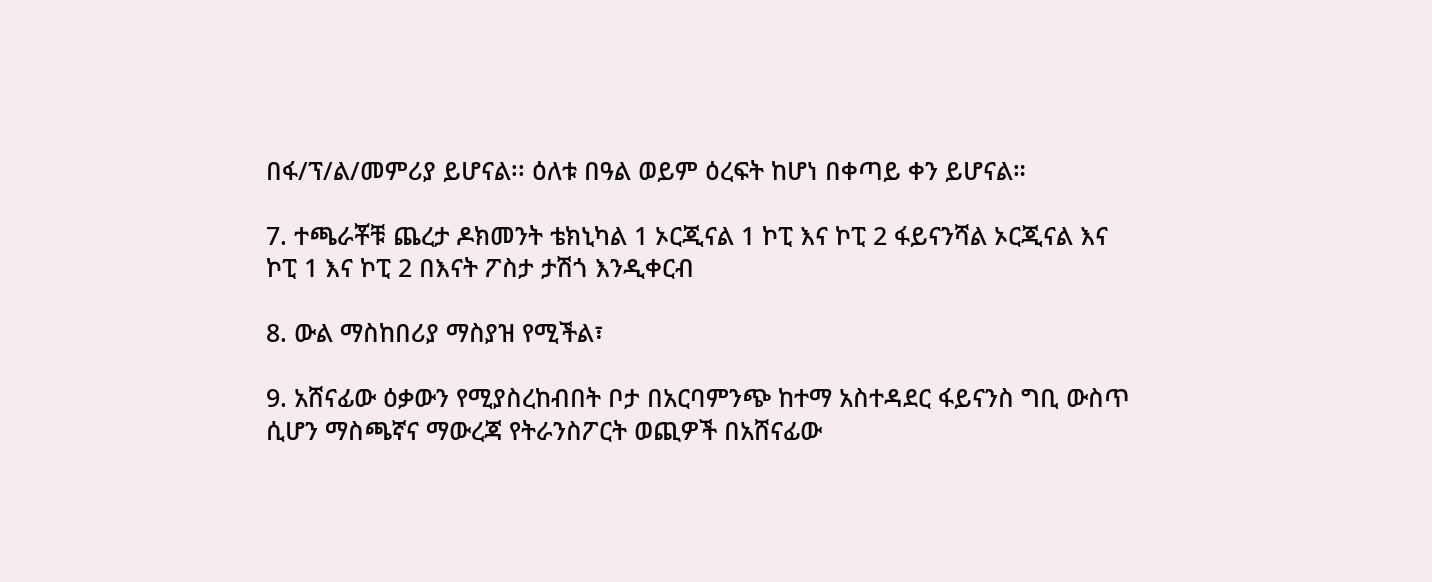በፋ/ፕ/ል/መምሪያ ይሆናል፡፡ ዕለቱ በዓል ወይም ዕረፍት ከሆነ በቀጣይ ቀን ይሆናል።

7. ተጫራቾቹ ጨረታ ዶክመንት ቴክኒካል 1 ኦርጂናል 1 ኮፒ እና ኮፒ 2 ፋይናንሻል ኦርጂናል እና ኮፒ 1 እና ኮፒ 2 በእናት ፖስታ ታሽጎ እንዲቀርብ

8. ውል ማስከበሪያ ማስያዝ የሚችል፣

9. አሸናፊው ዕቃውን የሚያስረከብበት ቦታ በአርባምንጭ ከተማ አስተዳደር ፋይናንስ ግቢ ውስጥ ሲሆን ማስጫኛና ማውረጃ የትራንስፖርት ወጪዎች በአሸናፊው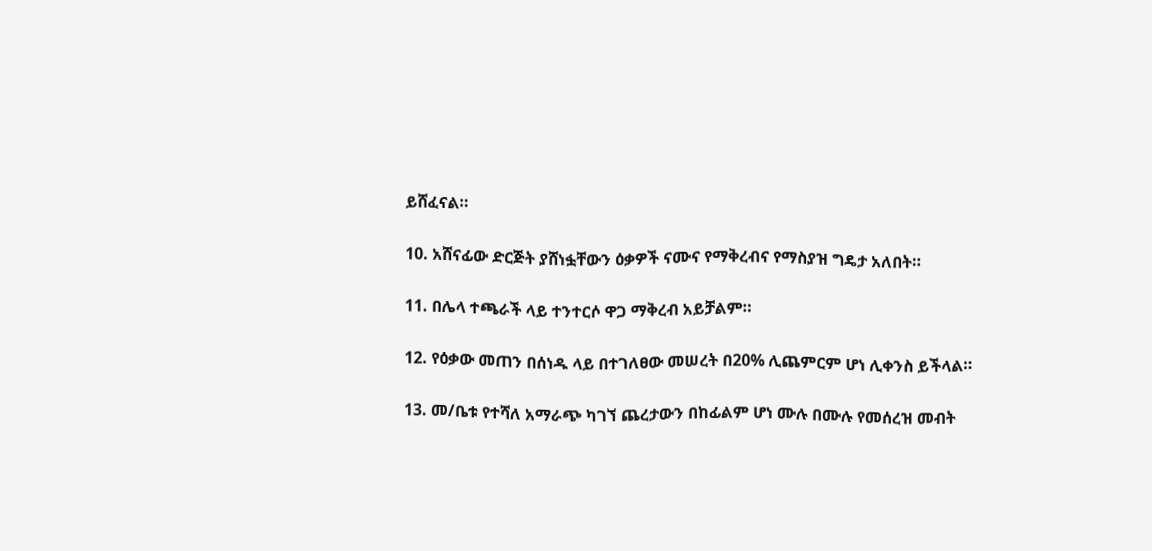ይሸፈናል።

10. አሸናፊው ድርጅት ያሸነፏቸውን ዕቃዎች ናሙና የማቅረብና የማስያዝ ግዴታ አለበት።

11. በሌላ ተጫራች ላይ ተንተርሶ ዋጋ ማቅረብ አይቻልም።

12. የዕቃው መጠን በሰነዱ ላይ በተገለፀው መሠረት በ20% ሊጨምርም ሆነ ሊቀንስ ይችላል።

13. መ/ቤቱ የተሻለ አማራጭ ካገኘ ጨረታውን በከፊልም ሆነ ሙሉ በሙሉ የመሰረዝ መብት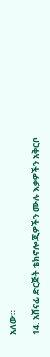አለው።

14. አሸናፊ ድርጅት ቴክኖሎጂዎችን ሙሉ እቃዎችን አቅርቦ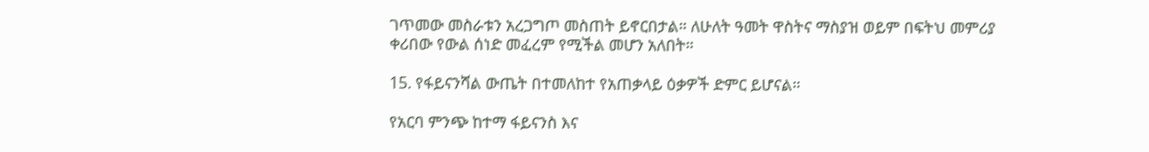ገጥመው መስራቱን አረጋግጦ መስጠት ይኖርበታል። ለሁለት ዓመት ዋስትና ማስያዝ ወይም በፍትህ መምሪያ ቀሪበው የውል ሰነድ መፈረም የሚችል መሆን አለበት።

15. የፋይናንሻል ውጤት በተመለከተ የአጠቃላይ ዕቃዎች ድምር ይሆናል።

የአርባ ምንጭ ከተማ ፋይናንስ እና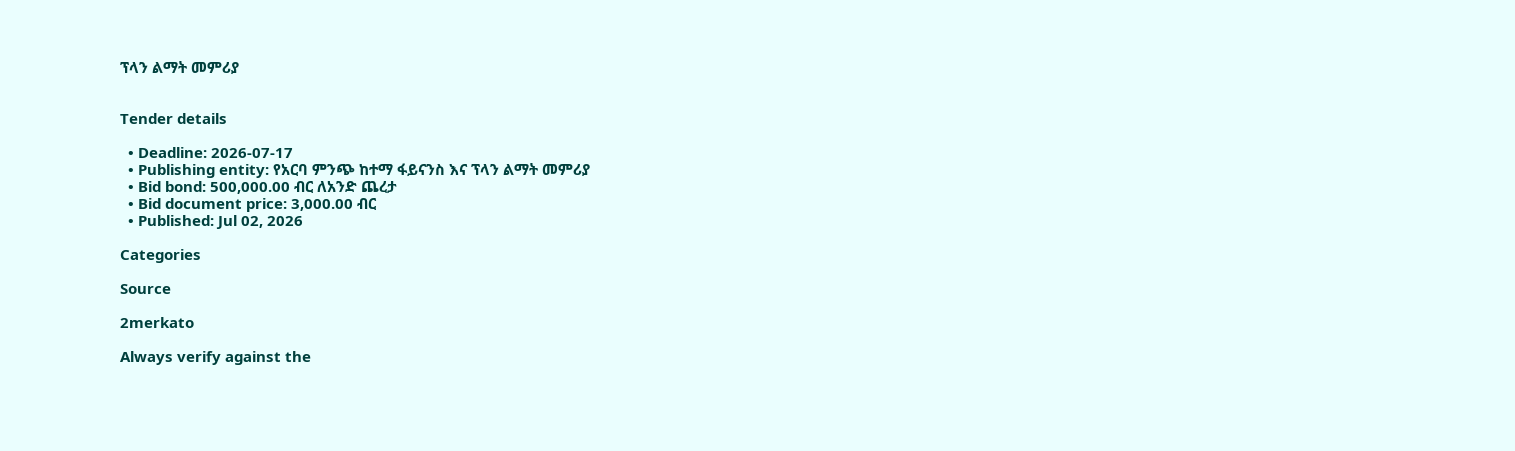ፕላን ልማት መምሪያ


Tender details

  • Deadline: 2026-07-17
  • Publishing entity: የአርባ ምንጭ ከተማ ፋይናንስ እና ፕላን ልማት መምሪያ
  • Bid bond: 500,000.00 ብር ለአንድ ጨረታ
  • Bid document price: 3,000.00 ብር
  • Published: Jul 02, 2026

Categories

Source

2merkato

Always verify against the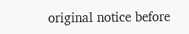original notice before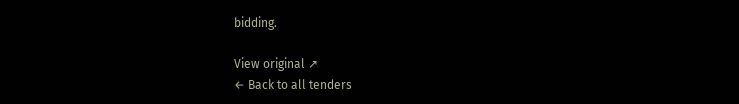bidding.

View original ↗
← Back to all tenders